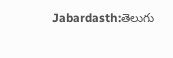Jabardasth:తెలుగు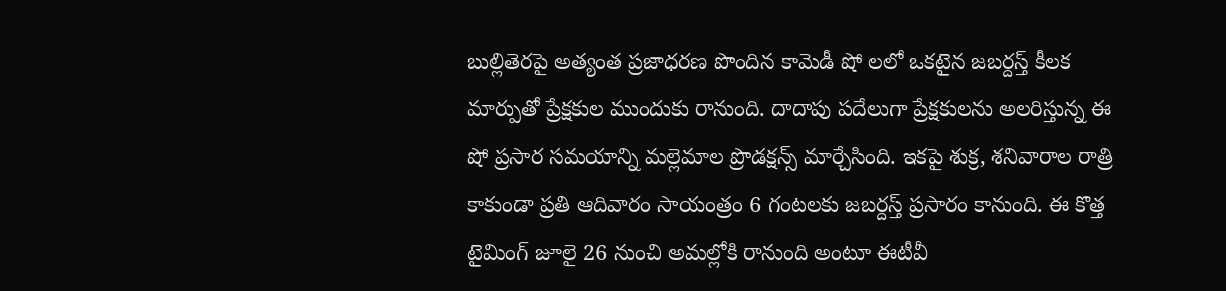బుల్లితెరపై అత్యంత ప్రజాధరణ పొందిన కామెడీ షో లలో ఒకటైన జబర్దస్త్ కీలక మార్పుతో ప్రేక్షకుల ముందుకు రానుంది. దాదాపు పదేలుగా ప్రేక్షకులను అలరిస్తున్న ఈ షో ప్రసార సమయాన్ని మల్లెమాల ప్రొడక్షన్స్ మార్చేసింది. ఇకపై శుక్ర, శనివారాల రాత్రి కాకుండా ప్రతి ఆదివారం సాయంత్రం 6 గంటలకు జబర్దస్త్ ప్రసారం కానుంది. ఈ కొత్త టైమింగ్ జూలై 26 నుంచి అమల్లోకి రానుంది అంటూ ఈటీవీ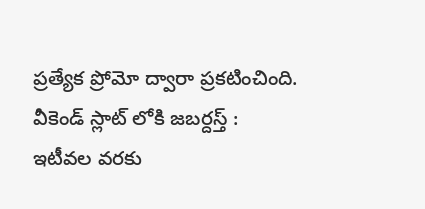ప్రత్యేక ప్రోమో ద్వారా ప్రకటించింది.
వీకెండ్ స్లాట్ లోకి జబర్దస్త్ :
ఇటీవల వరకు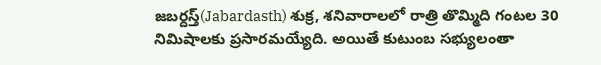జబర్దస్త్(Jabardasth) శుక్ర, శనివారాలలో రాత్రి తొమ్మిది గంటల 30 నిమిషాలకు ప్రసారమయ్యేది. అయితే కుటుంబ సభ్యులంతా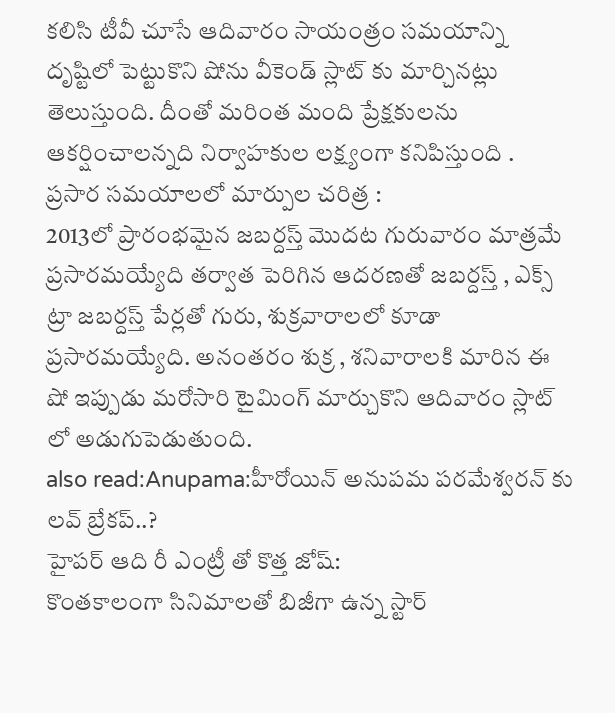కలిసి టీవీ చూసే ఆదివారం సాయంత్రం సమయాన్ని దృష్టిలో పెట్టుకొని షోను వీకెండ్ స్లాట్ కు మార్చినట్లు తెలుస్తుంది. దీంతో మరింత మంది ప్రేక్షకులను ఆకర్షించాలన్నది నిర్వాహకుల లక్ష్యంగా కనిపిస్తుంది .
ప్రసార సమయాలలో మార్పుల చరిత్ర :
2013లో ప్రారంభమైన జబర్దస్త్ మొదట గురువారం మాత్రమే ప్రసారమయ్యేది తర్వాత పెరిగిన ఆదరణతో జబర్దస్త్ , ఎక్స్ ట్రా జబర్దస్త్ పేర్లతో గురు, శుక్రవారాలలో కూడా ప్రసారమయ్యేది. అనంతరం శుక్ర , శనివారాలకి మారిన ఈ షో ఇప్పుడు మరోసారి టైమింగ్ మార్చుకొని ఆదివారం స్లాట్ లో అడుగుపెడుతుంది.
also read:Anupama:హీరోయిన్ అనుపమ పరమేశ్వరన్ కు లవ్ బ్రేకప్..?
హైపర్ ఆది రీ ఎంట్రీ తో కొత్త జోష్:
కొంతకాలంగా సినిమాలతో బిజీగా ఉన్న స్టార్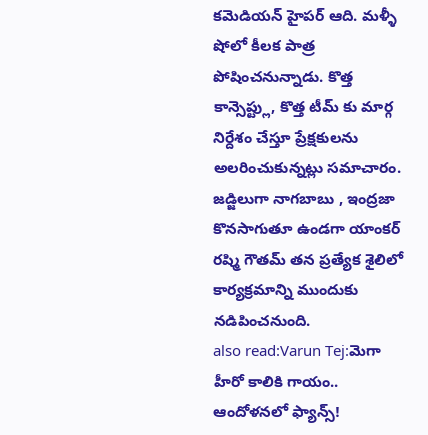కమెడియన్ హైపర్ ఆది. మళ్ళీ షోలో కీలక పాత్ర పోషించనున్నాడు. కొత్త కాన్సెప్ట్లు, కొత్త టీమ్ కు మార్గ నిర్దేశం చేస్తూ ప్రేక్షకులను అలరించుకున్నట్లు సమాచారం. జడ్జిలుగా నాగబాబు , ఇంద్రజా కొనసాగుతూ ఉండగా యాంకర్ రష్మి గౌతమ్ తన ప్రత్యేక శైలిలో కార్యక్రమాన్ని ముందుకు నడిపించనుంది.
also read:Varun Tej:మెగా హీరో కాలికి గాయం.. ఆందోళనలో ఫ్యాన్స్!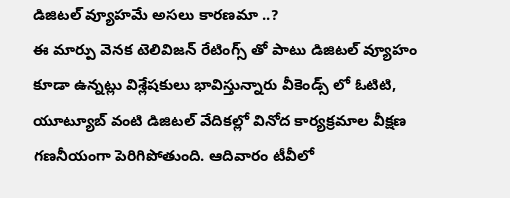డిజిటల్ వ్యూహమే అసలు కారణమా ..?
ఈ మార్పు వెనక టెలివిజన్ రేటింగ్స్ తో పాటు డిజిటల్ వ్యూహం కూడా ఉన్నట్లు విశ్లేషకులు భావిస్తున్నారు వీకెండ్స్ లో ఓటిటి, యూట్యూబ్ వంటి డిజిటల్ వేదికల్లో వినోద కార్యక్రమాల వీక్షణ గణనీయంగా పెరిగిపోతుంది. ఆదివారం టీవీలో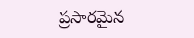ప్రసారమైన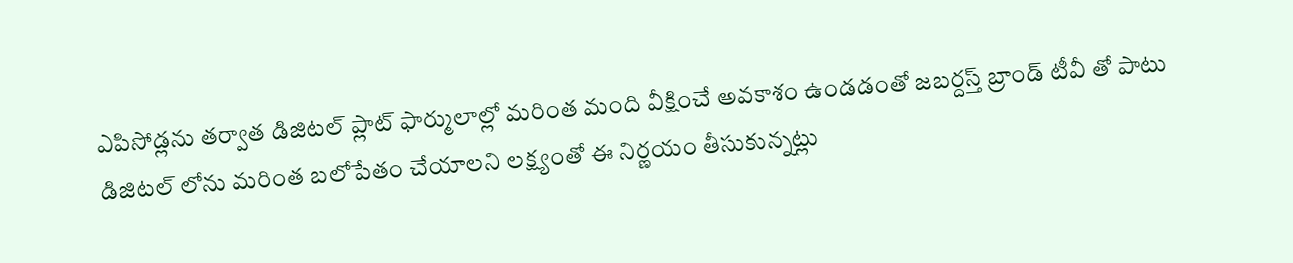ఎపిసోడ్లను తర్వాత డిజిటల్ ప్లాట్ ఫార్ములాల్లో మరింత మంది వీక్షించే అవకాశం ఉండడంతో జబర్దస్త్ బ్రాండ్ టీవీ తో పాటు డిజిటల్ లోను మరింత బలోపేతం చేయాలని లక్ష్యంతో ఈ నిర్ణయం తీసుకున్నట్లు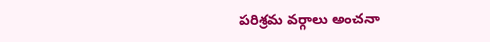పరిశ్రమ వర్గాలు అంచనా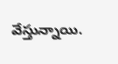వేస్తున్నాయి.